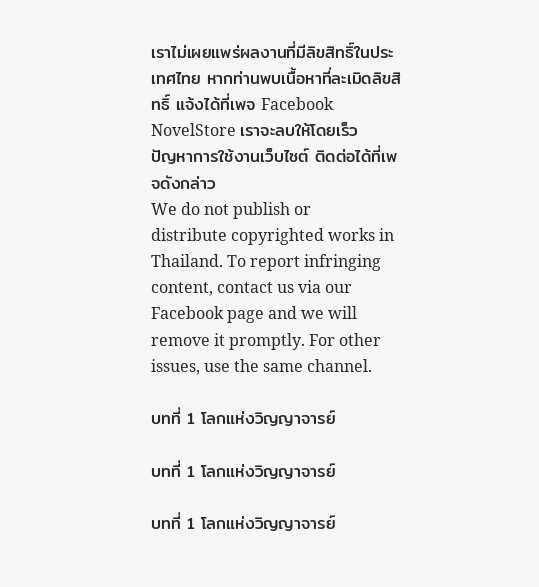เราไม่เผยแพร่ผลงานที่มีลิขสิทธิ์ในประเทศไทย หากท่านพบเนื้อหาที่ละเมิดลิขสิทธิ์ แจ้งได้ที่เพจ Facebook NovelStore เราจะลบให้โดยเร็ว
ปัญหาการใช้งานเว็บไซต์ ติดต่อได้ที่เพจดังกล่าว
We do not publish or distribute copyrighted works in Thailand. To report infringing content, contact us via our Facebook page and we will remove it promptly. For other issues, use the same channel.

บทที่ 1 โลกแห่งวิญญาจารย์

บทที่ 1 โลกแห่งวิญญาจารย์

บทที่ 1 โลกแห่งวิญญาจารย์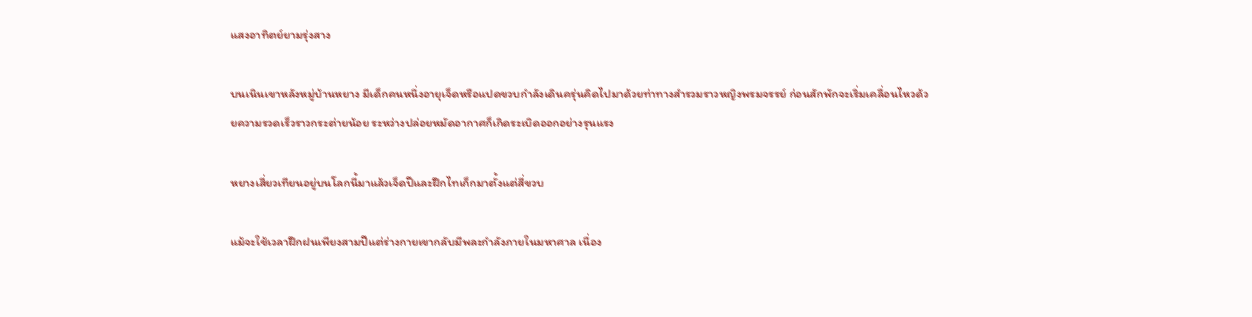แสงอาทิตย์ยามรุ่งสาง

บนเนินเขาหลังหมู่บ้านหยาง มีเด็กคนหนึ่งอายุเจ็ดหรือแปดขวบกำลังเดินครุ่นคิดไปมาด้วยท่าทางสำรวมราวหญิงพรมจรรย์ ก่อนสักพักจะเริ่มเคลื่อนไหวด้วยความรวดเร็วราวกระต่ายน้อย ระหว่างปล่อยหมัดอากาศก็เกิดระเบิดออกอย่างรุนแรง

หยางเสี่ยวเทียนอยู่บนโลกนี้มาแล้วเจ็ดปีและฝึกไทเก็กมาตั้งแต่สี่ขวบ

แม้จะใช้เวลาฝึกฝนเพียงสามปีแต่ร่างกายเขากลับมีพละกำลังภายในมหาศาล เนื่อง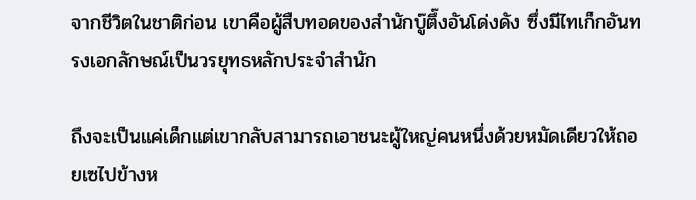จากชีวิตในชาติก่อน เขาคือผู้สืบทอดของสำนักบู๊ตึ๊งอันโด่งดัง ซึ่งมีไทเก็กอันทรงเอกลักษณ์เป็นวรยุทธหลักประจำสำนัก

ถึงจะเป็นแค่เด็กแต่เขากลับสามารถเอาชนะผู้ใหญ่คนหนึ่งด้วยหมัดเดียวให้ถอยเซไปข้างห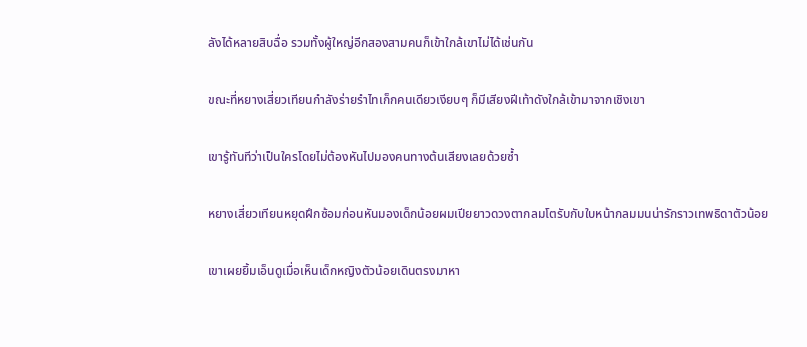ลังได้หลายสิบฉื่อ รวมทั้งผู้ใหญ่อีกสองสามคนก็เข้าใกล้เขาไม่ได้เช่นกัน

ขณะที่หยางเสี่ยวเทียนกำลังร่ายรำไทเก็กคนเดียวเงียบๆ ก็มีเสียงฝีเท้าดังใกล้เข้ามาจากเชิงเขา

เขารู้ทันทีว่าเป็นใครโดยไม่ต้องหันไปมองคนทางต้นเสียงเลยด้วยซ้ำ

หยางเสี่ยวเทียนหยุดฝึกซ้อมก่อนหันมองเด็กน้อยผมเปียยาวดวงตากลมโตรับกับใบหน้ากลมมนน่ารักราวเทพธิดาตัวน้อย

เขาเผยยิ้มเอ็นดูเมื่อเห็นเด็กหญิงตัวน้อยเดินตรงมาหา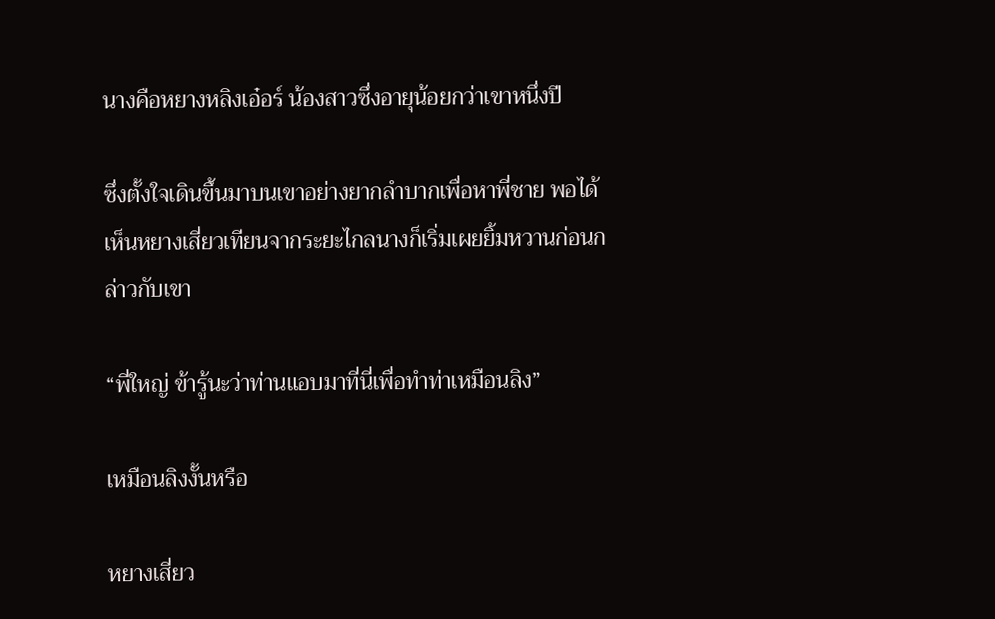นางคือหยางหลิงเอ๋อร์ น้องสาวซึ่งอายุน้อยกว่าเขาหนึ่งปี

ซึ่งตั้งใจเดินขึ้นมาบนเขาอย่างยากลำบากเพื่อหาพี่ชาย พอได้เห็นหยางเสี่ยวเทียนจากระยะไกลนางก็เริ่มเผยยิ้มหวานก่อนกล่าวกับเขา

“พี่ใหญ่ ข้ารู้นะว่าท่านแอบมาที่นี่เพื่อทำท่าเหมือนลิง”

เหมือนลิงงั้นหรือ

หยางเสี่ยว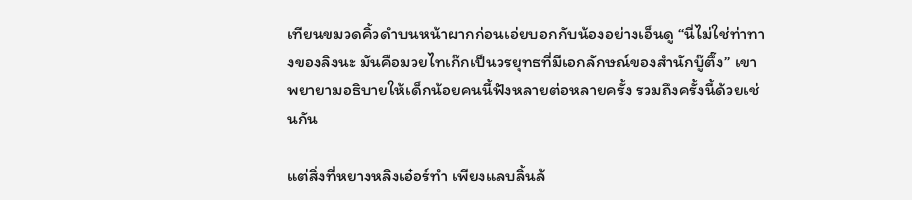เทียนขมวดคิ้วดำบนหน้าผากก่อนเอ่ยบอกกับน้องอย่างเอ็นดู “นี่ไม่ใช่ท่าทางของลิงนะ มันคือมวยไทเก๊กเป็นวรยุทธที่มีเอกลักษณ์ของสำนักบู๊ตึ๊ง” เขาพยายามอธิบายให้เด็กน้อยคนนี้ฟังหลายต่อหลายครั้ง รวมถึงครั้งนี้ด้วยเช่นกัน

แต่สิ่งที่หยางหลิงเอ๋อร์ทำ เพียงแลบลิ้นล้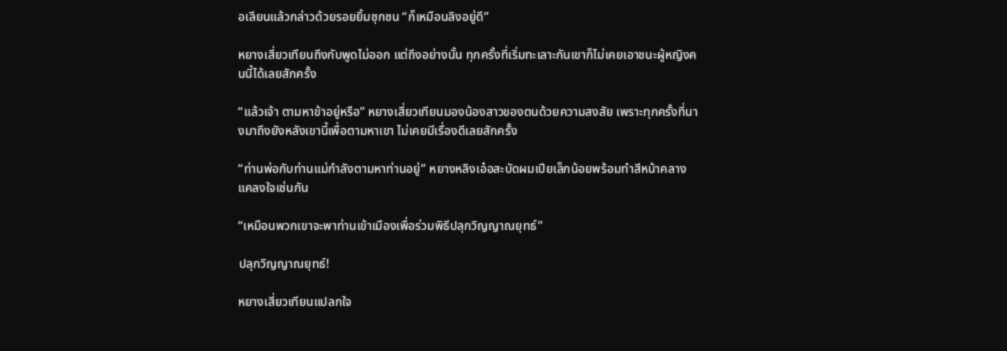อเลียนแล้วกล่าวด้วยรอยยิ้มซุกซน “ก็เหมือนลิงอยู่ดี”

หยางเสี่ยวเทียนถึงกับพูดไม่ออก แต่ถึงอย่างนั้น ทุกครั้งที่เริ่มทะเลาะกันเขาก็ไม่เคยเอาชนะผู้หญิงคนนี้ได้เลยสักครั้ง

“แล้วเจ้า ตามหาข้าอยู่หรือ” หยางเสี่ยวเทียนมองน้องสาวของตนด้วยความสงสัย เพราะทุกครั้งที่นางมาถึงยังหลังเขานี้เพื่อตามหาเขา ไม่เคยมีเรื่องดีเลยสักครั้ง

“ท่านพ่อกับท่านแม่กำลังตามหาท่านอยู่” หยางหลิงเอ๋อสะบัดผมเปียเล็กน้อยพร้อมทำสีหน้าคลางแคลงใจเช่นกัน

“เหมือนพวกเขาจะพาท่านเข้าเมืองเพื่อร่วมพิธีปลุกวิญญาณยุทธ์”

ปลุกวิญญาณยุทธ์!

หยางเสี่ยวเทียนแปลกใจ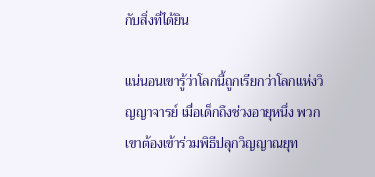กับสิ่งที่ได้ยิน

แน่นอนเขารู้ว่าโลกนี้ถูกเรียกว่าโลกแห่งวิญญาจารย์ เมื่อเด็กถึงช่วงอายุหนึ่ง พวกเขาต้องเข้าร่วมพิธีปลุกวิญญาณยุท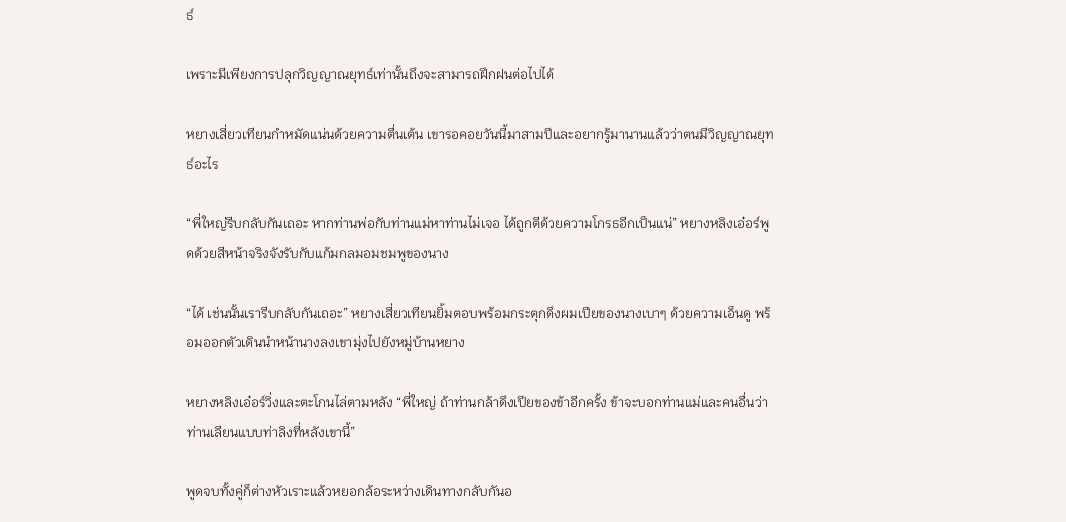ธ์

เพราะมีเพียงการปลุกวิญญาณยุทธ์เท่านั้นถึงจะสามารถฝึกฝนต่อไปได้

หยางเสี่ยวเทียนกำหมัดแน่นด้วยความตื่นเต้น เขารอคอยวันนี้มาสามปีและอยากรู้มานานแล้วว่าตนมีวิญญาณยุทธ์อะไร

“พี่ใหญ่รีบกลับกันเถอะ หากท่านพ่อกับท่านแม่หาท่านไม่เจอ ได้ถูกตีด้วยความโกรธอีกเป็นแน่” หยางหลิงเอ๋อร์พูดด้วยสีหน้าจริงจังรับกับแก้มกลมอมชมพูของนาง

“ได้ เช่นนั้นเรารีบกลับกันเถอะ” หยางเสี่ยวเทียนยิ้มตอบพร้อมกระตุกดึงผมเปียของนางเบาๆ ด้วยความเอ็นดู พร้อมออกตัวเดินนำหน้านางลงเขามุ่งไปยังหมู่บ้านหยาง

หยางหลิงเอ๋อร์วิ่งและตะโกนไล่ตามหลัง “พี่ใหญ่ ถ้าท่านกล้าดึงเปียของข้าอีกครั้ง ข้าจะบอกท่านแม่และคนอื่นว่าท่านเลียนแบบท่าลิงที่หลังเขานี้”

พูดจบทั้งคู่ก็ต่างหัวเราะแล้วหยอกล้อระหว่างเดินทางกลับกันอ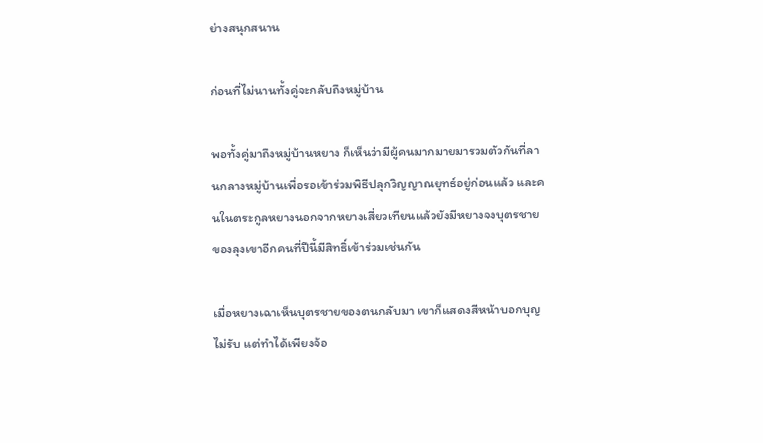ย่างสนุกสนาน

ก่อนที่ไม่นานทั้งคู่จะกลับถึงหมู่บ้าน

พอทั้งคู่มาถึงหมู่บ้านหยาง ก็เห็นว่ามีผู้คนมากมายมารวมตัวกันที่ลานกลางหมู่บ้านเพื่อรอเข้าร่วมพิธีปลุกวิญญาณยุทธ์อยู่ก่อนแล้ว และคนในตระกูลหยางนอกจากหยางเสี่ยวเทียนแล้วยังมีหยางจงบุตรชายของลุงเขาอีกคนที่ปีนี้มีสิทธิ์เข้าร่วมเช่นกัน

เมื่อหยางเฉาเห็นบุตรชายของตนกลับมา เขาก็แสดงสีหน้าบอกบุญไม่รับ แต่ทำได้เพียงจ้อ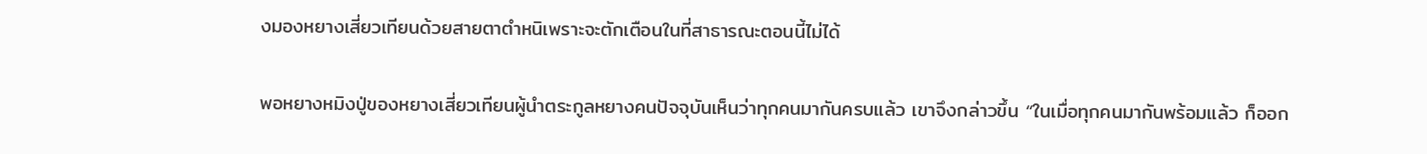งมองหยางเสี่ยวเทียนด้วยสายตาตำหนิเพราะจะตักเตือนในที่สาธารณะตอนนี้ไม่ได้

พอหยางหมิงปู่ของหยางเสี่ยวเทียนผู้นำตระกูลหยางคนปัจจุบันเห็นว่าทุกคนมากันครบแล้ว เขาจึงกล่าวขึ้น “ในเมื่อทุกคนมากันพร้อมแล้ว ก็ออก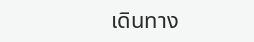เดินทาง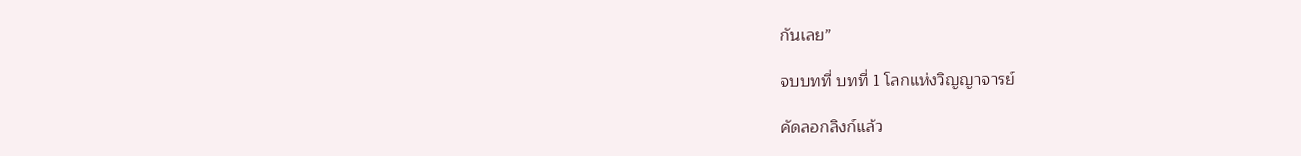กันเลย”

จบบทที่ บทที่ 1 โลกแห่งวิญญาจารย์

คัดลอกลิงก์แล้ว